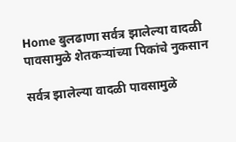Home बुलढाणा सर्वत्र झालेल्या वादळी पावसामुळे शेतकऱ्यांच्या पिकांचे नुकसान

सर्वत्र झालेल्या वादळी पावसामुळे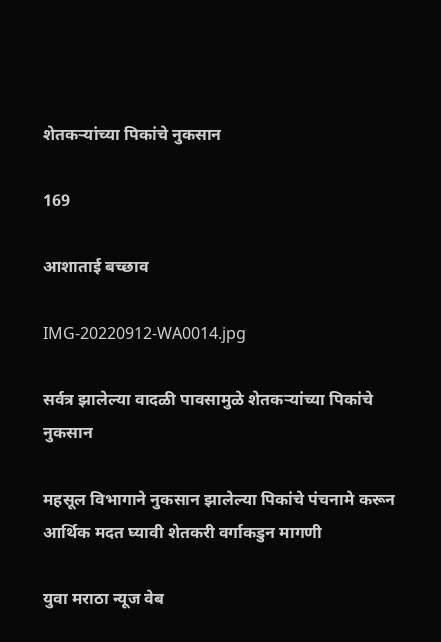शेतकऱ्यांच्या पिकांचे नुकसान

169

आशाताई बच्छाव

IMG-20220912-WA0014.jpg

सर्वत्र झालेल्या वादळी पावसामुळे शेतकऱ्यांच्या पिकांचे नुकसान

महसूल विभागाने नुकसान झालेल्या पिकांचे पंचनामे करून आर्थिक मदत घ्यावी शेतकरी वर्गाकडुन मागणी

युवा मराठा न्यूज वेब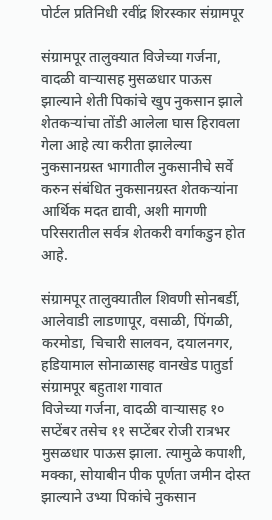पोर्टल प्रतिनिधी रवींद्र शिरस्कार संग्रामपूर

संग्रामपूर तालुक्यात विजेच्या गर्जना, वादळी वाऱ्यासह मुसळधार पाऊस झाल्याने शेती पिकांचे खुप नुकसान झाले शेतकऱ्यांचा तोंडी आलेला घास हिरावला गेला आहे त्या करीता झालेल्या नुकसानग्रस्त भागातील नुकसानीचे सर्वे करुन संबंधित नुकसानग्रस्त शेतकऱ्यांना आर्थिक मदत द्यावी, अशी मागणी परिसरातील सर्वत्र शेतकरी वर्गाकडुन होत आहे.

संग्रामपूर तालुक्यातील शिवणी सोनबर्डी, आलेवाडी लाडणापूर, वसाळी, पिंगळी, करमोडा, चिचारी सालवन, दयालनगर, हडियामाल सोनाळासह वानखेड पातुर्डा संग्रामपूर बहुताश गावात
विजेच्या गर्जना, वादळी वाऱ्यासह १० सप्टेंबर तसेच ११ सप्टेंबर रोजी रात्रभर मुसळधार पाऊस झाला. त्यामुळे कपाशी, मक्का, सोयाबीन पीक पूर्णता जमीन दोस्त झाल्याने उभ्या पिकांचे नुकसान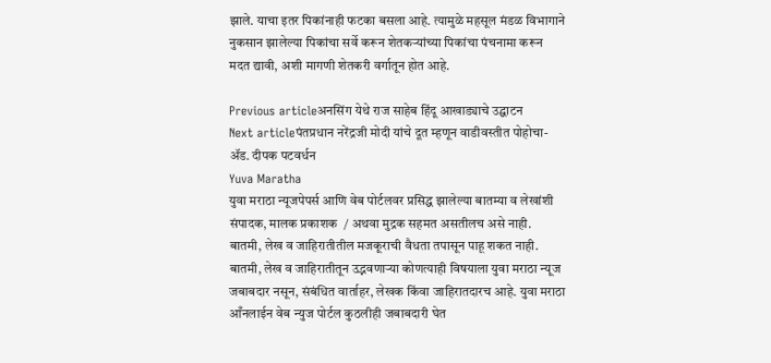झाले. याचा इतर पिकांनाही फटका बसला आहे. त्यामुळे महसूल मंडळ विभागाने नुकसान झालेल्या पिकांचा सर्वे करून शेतकऱ्यांच्या पिकांचा पंचनामा करून मदत द्यावी, अशी मागणी शेतकरी वर्गातून होत आहे.

Previous articleअनसिंग येथे राज साहेब हिंदू आखाड्याचे उद्घाटन
Next articleपंतप्रधान नरेंद्रजी मोदी यांचे दूत म्हणून वाडीवस्तीत पोहोचा- ॲड. दीपक पटवर्धन
Yuva Maratha
युवा मराठा न्यूजपेपर्स आणि वेब पोर्टलवर प्रसिद्ध झालेल्या बातम्या व लेखांशी संपादक, मालक प्रकाशक  / अथवा मुद्रक सहमत असतीलच असे नाही. बातमी, लेख व जाहिरातीतील मजकूराची वैधता तपासून पाहू शकत नाही. बातमी, लेख व जाहिरातीतून उद्भवणाऱ्या कोणत्याही विषयाला युवा मराठा न्यूज जबाबदार नसून, संबंधित वार्ताहर, लेखक किंवा जाहिरातदारच आहे. युवा मराठा आँनलाईन वेब न्युज पोर्टल कुठलीही जबाबदारी घेत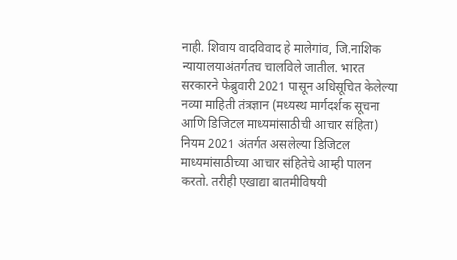नाही. शिवाय वादविवाद हे मालेगांव, जि.नाशिक न्यायालयाअंतर्गतच चालविले जातील. भारत सरकारने फेब्रुवारी 2021 पासून अधिसूचित केलेल्या नव्या माहिती तंत्रज्ञान (मध्यस्थ मार्गदर्शक सूचना आणि डिजिटल माध्यमांसाठीची आचार संहिता) नियम 2021 अंतर्गत असलेल्या डिजिटल माध्यमांसाठीच्या आचार संहितेचे आम्ही पालन करतो. तरीही एखाद्या बातमीविषयी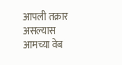आपली तक्रार असल्यास आमच्या वेब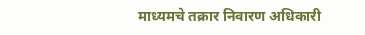माध्यमचे तक्रार निवारण अधिकारी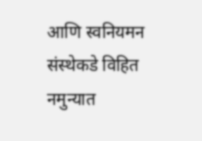आणि स्वनियमन संस्थेकडे विहित नमुन्यात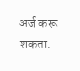अर्ज करू शकता.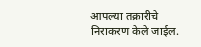आपल्या तक्रारीचे निराकरण केले जाईल.